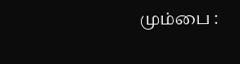மும்பை :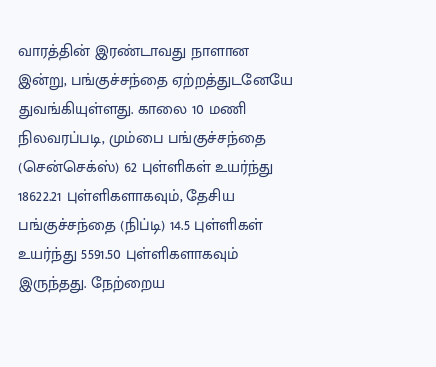வாரத்தின் இரண்டாவது நாளான இன்று, பங்குச்சந்தை ஏற்றத்துடனேயே துவங்கியுள்ளது. காலை 10 மணி நிலவரப்படி, மும்பை பங்குச்சந்தை (சென்செக்ஸ்) 62 புள்ளிகள் உயர்ந்து 18622.21 புள்ளிகளாகவும், தேசிய பங்குச்சந்தை (நிப்டி) 14.5 புள்ளிகள் உயர்ந்து 5591.50 புள்ளிகளாகவும் இருந்தது. நேற்றைய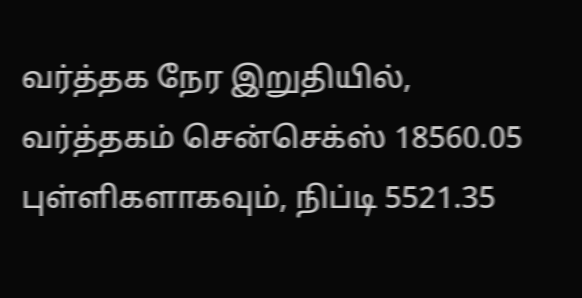வர்த்தக நேர இறுதியில், வர்த்தகம் சென்செக்ஸ் 18560.05 புள்ளிகளாகவும், நிப்டி 5521.35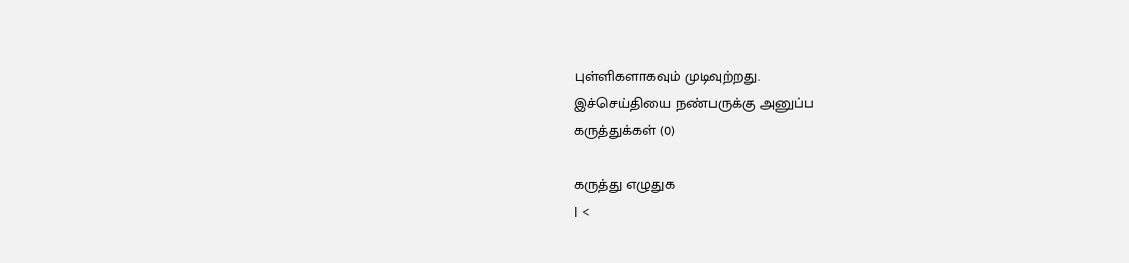புள்ளிகளாகவும் முடிவுற்றது.
இச்செய்தியை நண்பருக்கு அனுப்ப
கருத்துக்கள் (0)

கருத்து எழுதுக
| <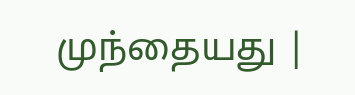முந்தையது |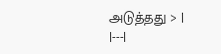அடுத்தது > |
|---|